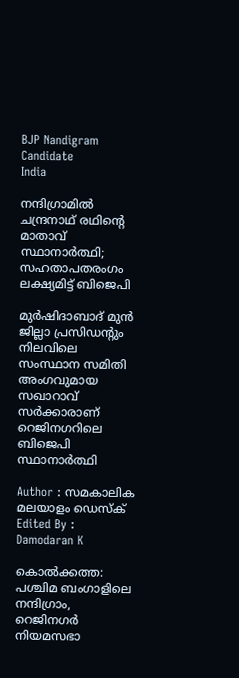BJP Nandigram Candidate
India

നന്ദിഗ്രാമിൽ ചന്ദ്രനാഥ് രഥിന്റെ മാതാവ് സ്ഥാനാർത്ഥി; സഹതാപതരംഗം ലക്ഷ്യമിട്ട് ബിജെപി

മുർഷിദാബാദ് മുൻ ജില്ലാ പ്രസിഡന്റും നിലവിലെ സംസ്ഥാന സമിതി അംഗവുമായ സഖാറാവ് സർക്കാരാണ് റെജിനഗറിലെ ബിജെപി സ്ഥാനാർത്ഥി

Author : സമകാലിക മലയാളം ഡെസ്ക്
Edited By : Damodaran K

കൊൽക്കത്ത: പശ്ചിമ ബംഗാളിലെ നന്ദിഗ്രാം, റെജിനഗർ നിയമസഭാ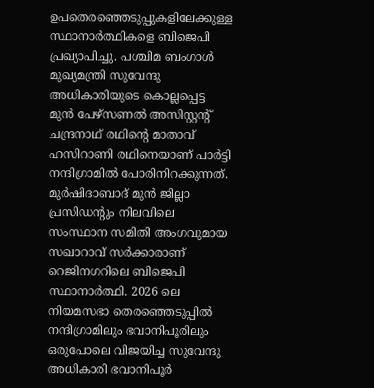ഉപതെരഞ്ഞെടുപ്പുകളിലേക്കുള്ള സ്ഥാനാർത്ഥികളെ ബിജെപി പ്രഖ്യാപിച്ചു. പശ്ചിമ ബംഗാൾ മുഖ്യമന്ത്രി സുവേന്ദു അധികാരിയുടെ കൊല്ലപ്പെട്ട മുൻ പേഴ്സണൽ അസിസ്റ്റന്റ് ചന്ദ്രനാഥ് രഥിന്റെ മാതാവ് ഹസിറാണി രഥിനെയാണ് പാർട്ടി നന്ദിഗ്രാമിൽ പോരിനിറക്കുന്നത്. മുർഷിദാബാദ് മുൻ ജില്ലാ പ്രസിഡന്റും നിലവിലെ സംസ്ഥാന സമിതി അംഗവുമായ സഖാറാവ് സർക്കാരാണ് റെജിനഗറിലെ ബിജെപി സ്ഥാനാർത്ഥി. 2026 ലെ നിയമസഭാ തെരഞ്ഞെടുപ്പിൽ നന്ദിഗ്രാമിലും ഭവാനിപൂരിലും ഒരുപോലെ വിജയിച്ച സുവേന്ദു അധികാരി ഭവാനിപൂർ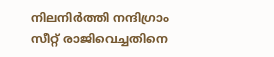നിലനിർത്തി നന്ദിഗ്രാം സീറ്റ് രാജിവെച്ചതിനെ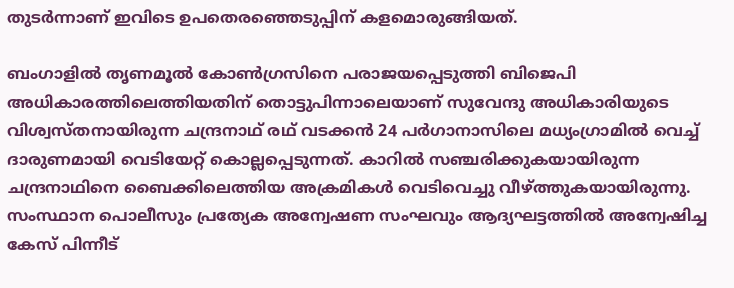തുടർന്നാണ് ഇവിടെ ഉപതെരഞ്ഞെടുപ്പിന് കളമൊരുങ്ങിയത്.

ബംഗാളിൽ തൃണമൂൽ കോൺഗ്രസിനെ പരാജയപ്പെടുത്തി ബിജെപി അധികാരത്തിലെത്തിയതിന് തൊട്ടുപിന്നാലെയാണ് സുവേന്ദു അധികാരിയുടെ വിശ്വസ്തനായിരുന്ന ചന്ദ്രനാഥ് രഥ് വടക്കൻ 24 പർഗാനാസിലെ മധ്യംഗ്രാമിൽ വെച്ച് ദാരുണമായി വെടിയേറ്റ് കൊല്ലപ്പെടുന്നത്. കാറിൽ സഞ്ചരിക്കുകയായിരുന്ന ചന്ദ്രനാഥിനെ ബൈക്കിലെത്തിയ അക്രമികൾ വെടിവെച്ചു വീഴ്ത്തുകയായിരുന്നു. സംസ്ഥാന പൊലീസും പ്രത്യേക അന്വേഷണ സംഘവും ആദ്യഘട്ടത്തിൽ അന്വേഷിച്ച കേസ് പിന്നീട്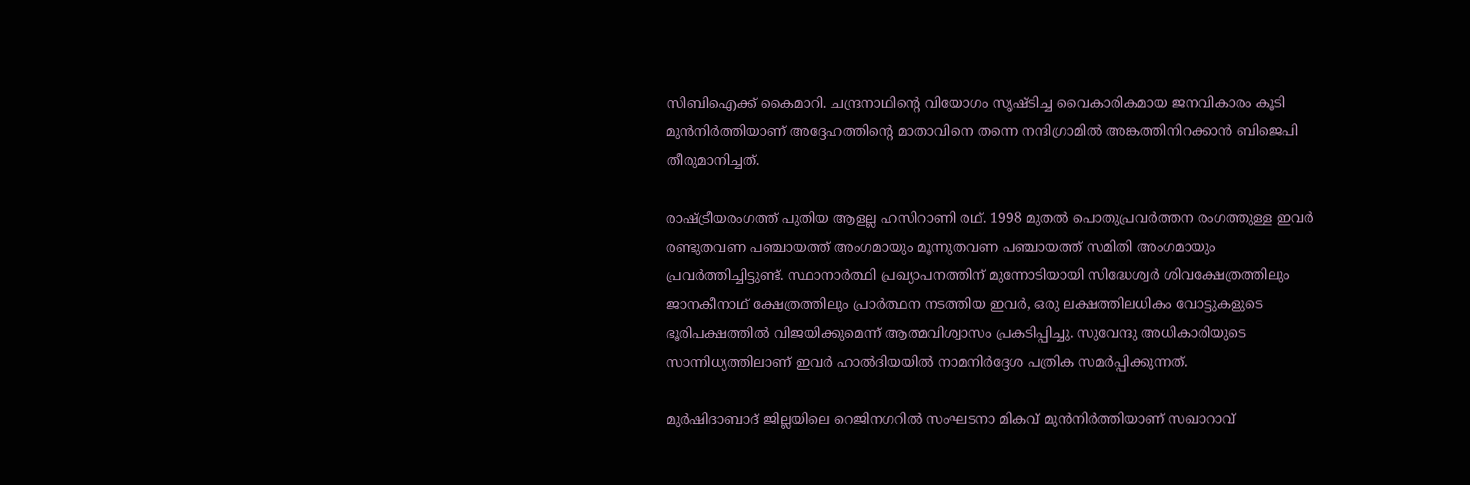സിബിഐക്ക് കൈമാറി. ചന്ദ്രനാഥിന്റെ വിയോഗം സൃഷ്ടിച്ച വൈകാരികമായ ജനവികാരം കൂടി മുൻനിർത്തിയാണ് അദ്ദേഹത്തിന്റെ മാതാവിനെ തന്നെ നന്ദിഗ്രാമിൽ അങ്കത്തിനിറക്കാൻ ബിജെപി തീരുമാനിച്ചത്.

രാഷ്ട്രീയരംഗത്ത് പുതിയ ആളല്ല ഹസിറാണി രഥ്. 1998 മുതൽ പൊതുപ്രവർത്തന രംഗത്തുള്ള ഇവർ രണ്ടുതവണ പഞ്ചായത്ത് അംഗമായും മൂന്നുതവണ പഞ്ചായത്ത് സമിതി അംഗമായും പ്രവർത്തിച്ചിട്ടുണ്ട്. സ്ഥാനാർത്ഥി പ്രഖ്യാപനത്തിന് മുന്നോടിയായി സിദ്ധേശ്വർ ശിവക്ഷേത്രത്തിലും ജാനകീനാഥ് ക്ഷേത്രത്തിലും പ്രാർത്ഥന നടത്തിയ ഇവർ, ഒരു ലക്ഷത്തിലധികം വോട്ടുകളുടെ ഭൂരിപക്ഷത്തിൽ വിജയിക്കുമെന്ന് ആത്മവിശ്വാസം പ്രകടിപ്പിച്ചു. സുവേന്ദു അധികാരിയുടെ സാന്നിധ്യത്തിലാണ് ഇവർ ഹാൽദിയയിൽ നാമനിർദ്ദേശ പത്രിക സമർപ്പിക്കുന്നത്.

മുർഷിദാബാദ് ജില്ലയിലെ റെജിനഗറിൽ സംഘടനാ മികവ് മുൻനിർത്തിയാണ് സഖാറാവ്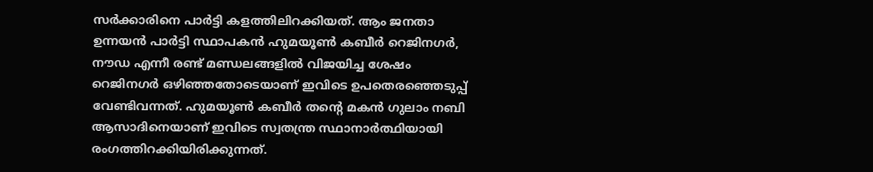സർക്കാരിനെ പാർട്ടി കളത്തിലിറക്കിയത്. ആം ജനതാ ഉന്നയൻ പാർട്ടി സ്ഥാപകൻ ഹുമയൂൺ കബീർ റെജിനഗർ, നൗഡ എന്നീ രണ്ട് മണ്ഡലങ്ങളിൽ വിജയിച്ച ശേഷം റെജിനഗർ ഒഴിഞ്ഞതോടെയാണ് ഇവിടെ ഉപതെരഞ്ഞെടുപ്പ് വേണ്ടിവന്നത്. ഹുമയൂൺ കബീർ തന്റെ മകൻ ഗുലാം നബി ആസാദിനെയാണ് ഇവിടെ സ്വതന്ത്ര സ്ഥാനാർത്ഥിയായി രംഗത്തിറക്കിയിരിക്കുന്നത്.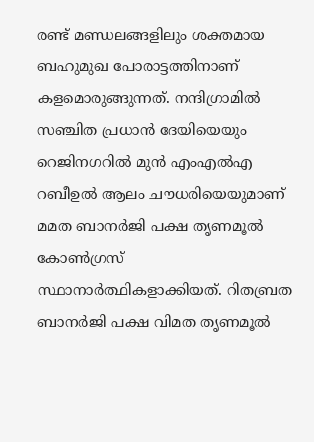രണ്ട് മണ്ഡലങ്ങളിലും ശക്തമായ ബഹുമുഖ പോരാട്ടത്തിനാണ് കളമൊരുങ്ങുന്നത്. നന്ദിഗ്രാമിൽ സഞ്ചിത പ്രധാൻ ദേയിയെയും റെജിനഗറിൽ മുൻ എംഎൽഎ റബീഉൽ ആലം ചൗധരിയെയുമാണ് മമത ബാനർജി പക്ഷ തൃണമൂൽ കോൺഗ്രസ് സ്ഥാനാർത്ഥികളാക്കിയത്. റിതബ്രത ബാനർജി പക്ഷ വിമത തൃണമൂൽ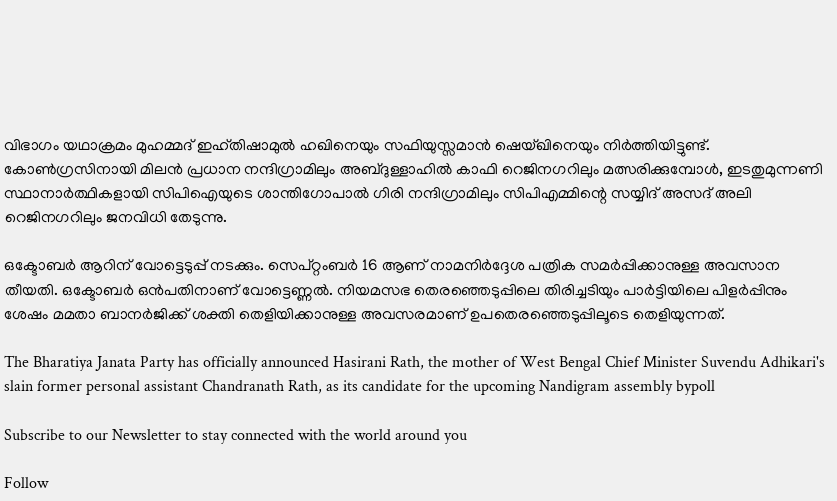വിഭാഗം യഥാക്രമം മുഹമ്മദ് ഇഹ്തിഷാമുൽ ഹഖിനെയും സഫിയുസ്സമാൻ ഷെയ്ഖിനെയും നിർത്തിയിട്ടുണ്ട്. കോൺഗ്രസിനായി മിലൻ പ്രധാന നന്ദിഗ്രാമിലും അബ്ദുള്ളാഹിൽ കാഫി റെജിനഗറിലും മത്സരിക്കുമ്പോൾ, ഇടതുമുന്നണി സ്ഥാനാർത്ഥികളായി സിപിഐയുടെ ശാന്തിഗോപാൽ ഗിരി നന്ദിഗ്രാമിലും സിപിഎമ്മിന്റെ സയ്യിദ് അസദ് അലി റെജിനഗറിലും ജനവിധി തേടുന്നു.

ഒക്ടോബർ ആറിന് വോട്ടെടുപ്പ് നടക്കും. സെപ്റ്റംബർ 16 ആണ് നാമനിർദ്ദേശ പത്രിക സമർപ്പിക്കാനുള്ള അവസാന തീയതി. ഒക്ടോബർ ഒൻപതിനാണ് വോട്ടെണ്ണൽ. നിയമസഭ തെരഞ്ഞെടുപ്പിലെ തിരിച്ചടിയും പാർട്ടിയിലെ പിളർപ്പിനും ശേഷം മമതാ ബാനർജിക്ക് ശക്തി തെളിയിക്കാനുള്ള അവസരമാണ് ഉപതെരഞ്ഞെടുപ്പിലൂടെ തെളിയുന്നത്.

The Bharatiya Janata Party has officially announced Hasirani Rath, the mother of West Bengal Chief Minister Suvendu Adhikari's slain former personal assistant Chandranath Rath, as its candidate for the upcoming Nandigram assembly bypoll

Subscribe to our Newsletter to stay connected with the world around you

Follow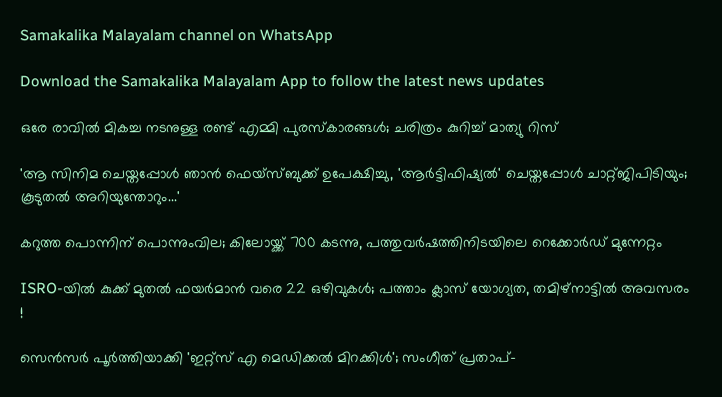Samakalika Malayalam channel on WhatsApp

Download the Samakalika Malayalam App to follow the latest news updates

ഒരേ രാവില്‍ മികച്ച നടനുള്ള രണ്ട് എമ്മി പുരസ്‌കാരങ്ങള്‍; ചരിത്രം കുറിച്ച് മാത്യു റിസ്

'ആ സിനിമ ചെയ്തപ്പോൾ ഞാൻ ഫെയ്സ്ബുക്ക് ഉപേക്ഷിച്ചു, 'ആർട്ടിഫിഷ്യൽ' ചെയ്തപ്പോൾ ചാറ്റ്ജിപിടിയും; കൂടുതൽ അറിയുന്തോറും...'

കറുത്ത പൊന്നിന് പൊന്നുംവില; കിലോയ്ക്ക് 700 കടന്നു, പത്തുവര്‍ഷത്തിനിടയിലെ റെക്കോര്‍ഡ് മുന്നേറ്റം

ISRO-യിൽ കുക്ക് മുതൽ ഫയർമാൻ വരെ 22 ഒഴിവുകൾ; പത്താം ക്ലാസ് യോഗ്യത, തമിഴ്‌നാട്ടിൽ അവസരം !

സെൻസർ പൂർത്തിയാക്കി 'ഇറ്റ്സ് എ മെഡിക്കൽ മിറക്കിൾ'; സംഗീത് പ്രതാപ്-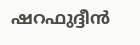ഷറഫുദ്ദീൻ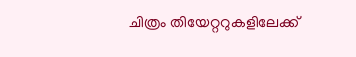ചിത്രം തിയേറ്ററുകളിലേക്ക്